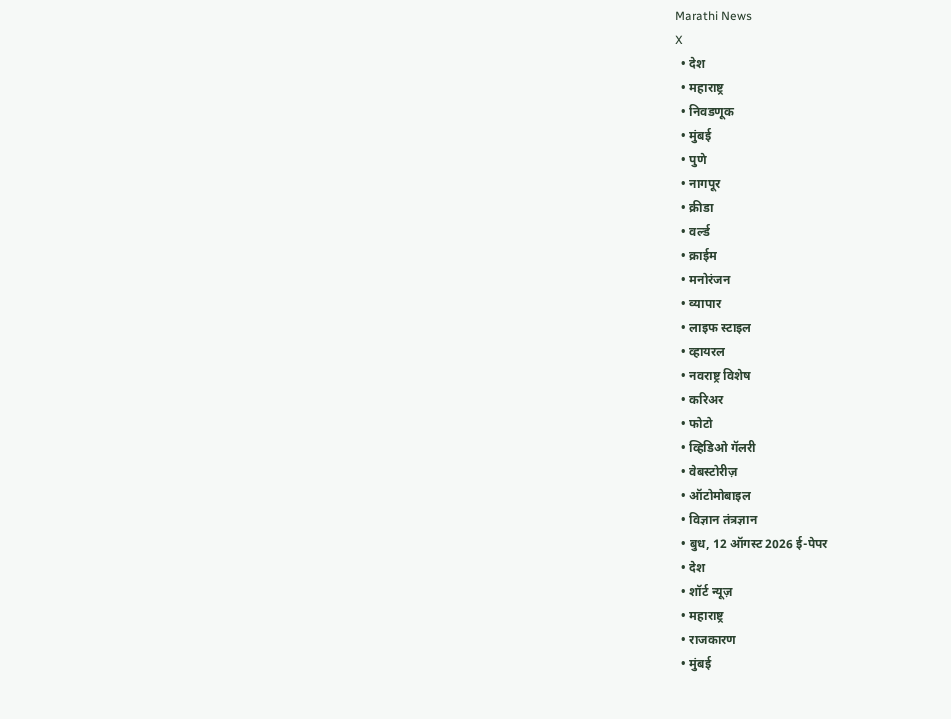Marathi News
X
  • देश
  • महाराष्ट्र
  • निवडणूक
  • मुंबई
  • पुणे
  • नागपूर
  • क्रीडा
  • वर्ल्ड
  • क्राईम
  • मनोरंजन
  • व्यापार
  • लाइफ स्टाइल
  • व्हायरल
  • नवराष्ट्र विशेष
  • करिअर
  • फोटो
  • व्हिडिओ गॅलरी
  • वेबस्टोरीज़
  • ऑटोमोबाइल
  • विज्ञान तंत्रज्ञान
  • बुध, 12 ऑगस्ट 2026 ई-पेपर
  • देश
  • शॉर्ट न्यूज़
  • महाराष्ट्र
  • राजकारण
  • मुंबई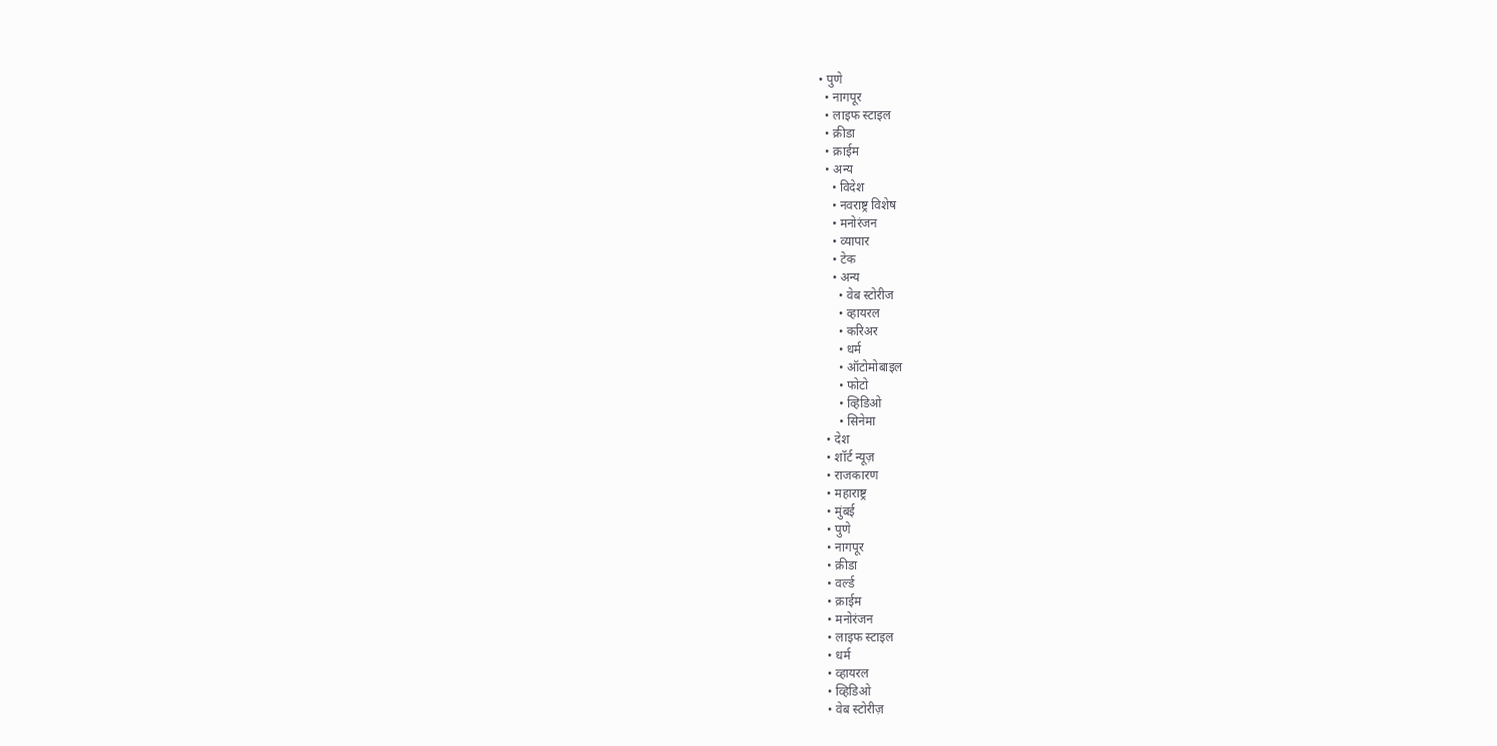• पुणे
  • नागपूर
  • लाइफ स्टाइल
  • क्रीडा
  • क्राईम
  • अन्य
    • विदेश
    • नवराष्ट्र विशेष
    • मनोरंजन
    • व्यापार
    • टेक
    • अन्य
      • वेब स्टोरीज
      • व्हायरल
      • करिअर
      • धर्म
      • ऑटोमोबाइल
      • फोटो
      • व्हिडिओ
      • सिनेमा
  • देश
  • शॉर्ट न्यूज़
  • राजकारण
  • महाराष्ट्र
  • मुंबई
  • पुणे
  • नागपूर
  • क्रीडा
  • वर्ल्ड
  • क्राईम
  • मनोरंजन
  • लाइफ स्टाइल
  • धर्म
  • व्हायरल
  • व्हिडिओ
  • वेब स्टोरीज़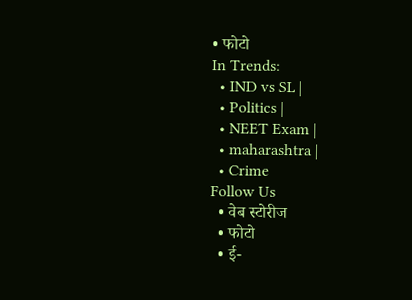• फोटो
In Trends:
  • IND vs SL |
  • Politics |
  • NEET Exam |
  • maharashtra |
  • Crime
Follow Us
  • वेब स्टोरीज
  • फोटो
  • ई-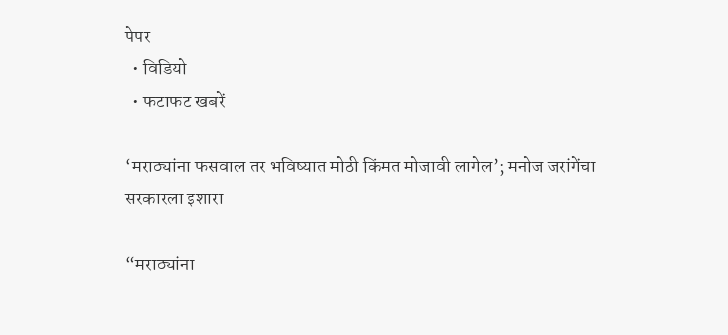पेपर
  • विडियो
  • फटाफट खबरें

‘मराठ्यांना फसवाल तर भविष्यात मोठी किंमत मोजावी लागेल’; मनोज जरांगेंचा सरकारला इशारा

“मराठ्यांना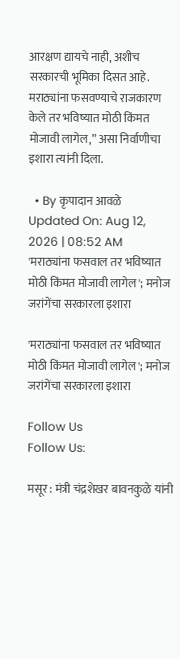आरक्षण द्यायचे नाही, अशीच सरकारची भूमिका दिसत आहे. मराठ्यांना फसवण्याचे राजकारण केले तर भविष्यात मोठी किंमत मोजावी लागेल,” असा निर्वाणीचा इशारा त्यांनी दिला.

  • By कृपादान आवळे
Updated On: Aug 12, 2026 | 08:52 AM
'मराठ्यांना फसवाल तर भविष्यात मोठी किंमत मोजावी लागेल'; मनोज जरांगेंचा सरकारला इशारा

'मराठ्यांना फसवाल तर भविष्यात मोठी किंमत मोजावी लागेल'; मनोज जरांगेंचा सरकारला इशारा

Follow Us
Follow Us:

मसूर : मंत्री चंद्रशेखर बावनकुळे यांनी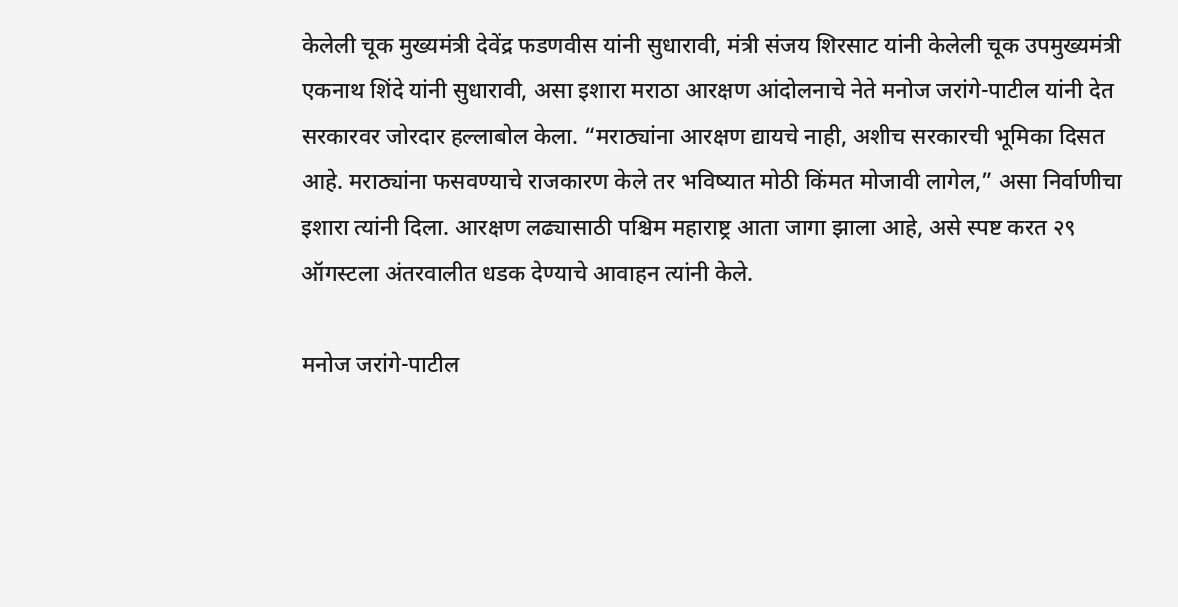केलेली चूक मुख्यमंत्री देवेंद्र फडणवीस यांनी सुधारावी, मंत्री संजय शिरसाट यांनी केलेली चूक उपमुख्यमंत्री एकनाथ शिंदे यांनी सुधारावी, असा इशारा मराठा आरक्षण आंदोलनाचे नेते मनोज जरांगे-पाटील यांनी देत सरकारवर जोरदार हल्लाबोल केला. “मराठ्यांना आरक्षण द्यायचे नाही, अशीच सरकारची भूमिका दिसत आहे. मराठ्यांना फसवण्याचे राजकारण केले तर भविष्यात मोठी किंमत मोजावी लागेल,” असा निर्वाणीचा इशारा त्यांनी दिला. आरक्षण लढ्यासाठी पश्चिम महाराष्ट्र आता जागा झाला आहे, असे स्पष्ट करत २९ ऑगस्टला अंतरवालीत धडक देण्याचे आवाहन त्यांनी केले.

मनोज जरांगे-पाटील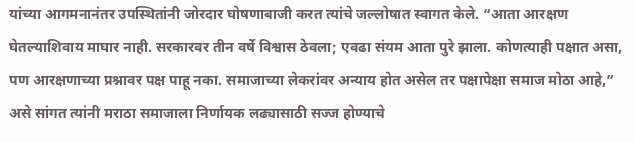यांच्या आगमनानंतर उपस्थितांनी जोरदार घोषणाबाजी करत त्यांचे जल्लोषात स्वागत केले. “आता आरक्षण घेतल्याशिवाय माघार नाही. सरकारवर तीन वर्षे विश्वास ठेवला; एवढा संयम आता पुरे झाला. कोणत्याही पक्षात असा, पण आरक्षणाच्या प्रश्नावर पक्ष पाहू नका. समाजाच्या लेकरांवर अन्याय होत असेल तर पक्षापेक्षा समाज मोठा आहे,” असे सांगत त्यांनी मराठा समाजाला निर्णायक लढ्यासाठी सज्ज होण्याचे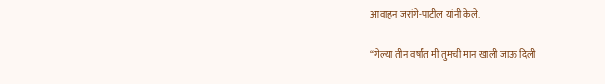आवाहन जरांगे-पाटील यांनी केले.

“गेल्या तीन वर्षांत मी तुमची मान खाली जाऊ दिली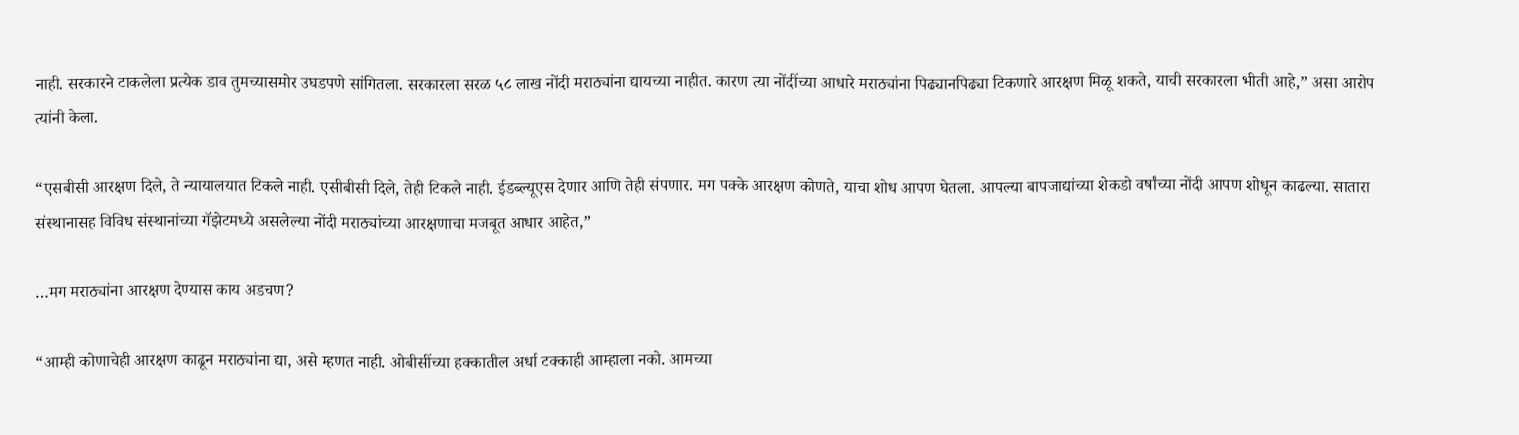नाही. सरकारने टाकलेला प्रत्येक डाव तुमच्यासमोर उघडपणे सांगितला. सरकारला सरळ ५८ लाख नोंदी मराठ्यांना द्यायच्या नाहीत. कारण त्या नोंदींच्या आधारे मराठ्यांना पिढ्यानपिढ्या टिकणारे आरक्षण मिळू शकते, याची सरकारला भीती आहे,” असा आरोप त्यांनी केला.

“एसबीसी आरक्षण दिले, ते न्यायालयात टिकले नाही. एसीबीसी दिले, तेही टिकले नाही. ईडब्ल्यूएस देणार आणि तेही संपणार. मग पक्के आरक्षण कोणते, याचा शोध आपण घेतला. आपल्या बापजाद्यांच्या शेकडो वर्षांच्या नोंदी आपण शोधून काढल्या. सातारा संस्थानासह विविध संस्थानांच्या गॅझेटमध्ये असलेल्या नोंदी मराठ्यांच्या आरक्षणाचा मजबूत आधार आहेत,”

…मग मराठ्यांना आरक्षण देण्यास काय अडचण?

“आम्ही कोणाचेही आरक्षण काढून मराठ्यांना द्या, असे म्हणत नाही. ओबीसींच्या हक्कातील अर्धा टक्काही आम्हाला नको. आमच्या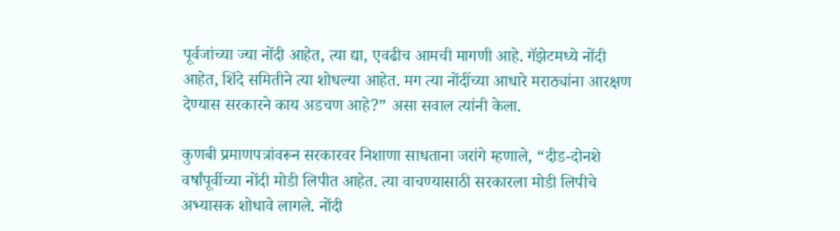पूर्वजांच्या ज्या नोंदी आहेत, त्या द्या, एवढीच आमची मागणी आहे. गॅझेटमध्ये नोंदी आहेत, शिंदे समितीने त्या शोधल्या आहेत. मग त्या नोंदींच्या आधारे मराठ्यांना आरक्षण देण्यास सरकारने काय अडचण आहे?” असा सवाल त्यांनी केला.

कुणबी प्रमाणपत्रांवरून सरकारवर निशाणा साधताना जरांगे म्हणाले, “दीड-दोनशे वर्षांपूर्वीच्या नोंदी मोडी लिपीत आहेत. त्या वाचण्यासाठी सरकारला मोडी लिपीचे अभ्यासक शोधावे लागले. नोंदी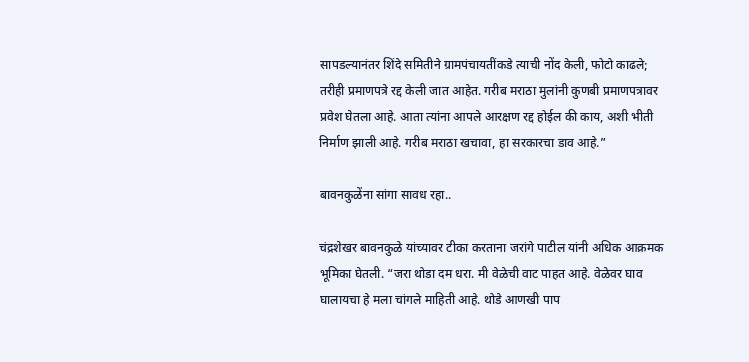सापडल्यानंतर शिंदे समितीने ग्रामपंचायतींकडे त्याची नोंद केली, फोटो काढले; तरीही प्रमाणपत्रे रद्द केली जात आहेत. गरीब मराठा मुलांनी कुणबी प्रमाणपत्रावर प्रवेश घेतला आहे. आता त्यांना आपले आरक्षण रद्द होईल की काय, अशी भीती निर्माण झाली आहे. गरीब मराठा खचावा, हा सरकारचा डाव आहे.”

बावनकुळेंना सांगा सावध रहा..

चंद्रशेखर बावनकुळे यांच्यावर टीका करताना जरांगे पाटील यांनी अधिक आक्रमक भूमिका घेतली. “जरा थोडा दम धरा. मी वेळेची वाट पाहत आहे. वेळेवर घाव घालायचा हे मला चांगले माहिती आहे. थोडे आणखी पाप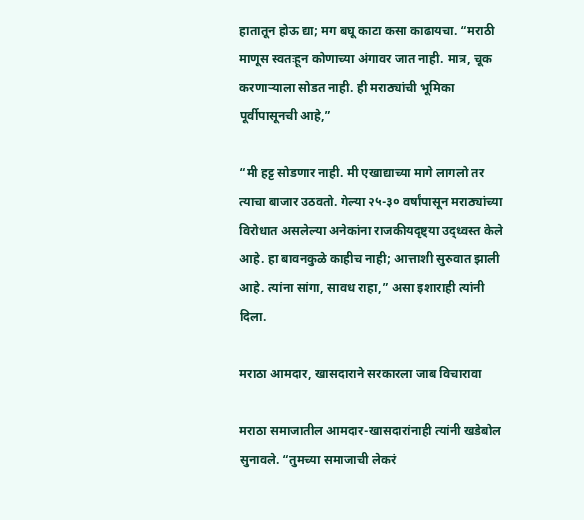हातातून होऊ द्या; मग बघू काटा कसा काढायचा. “मराठी माणूस स्वतःहून कोणाच्या अंगावर जात नाही. मात्र, चूक करणाऱ्याला सोडत नाही. ही मराठ्यांची भूमिका पूर्वीपासूनची आहे,”

“मी हट्ट सोडणार नाही. मी एखाद्याच्या मागे लागलो तर त्याचा बाजार उठवतो. गेल्या २५-३० वर्षांपासून मराठ्यांच्या विरोधात असलेल्या अनेकांना राजकीयदृष्ट्या उद्ध्वस्त केले आहे. हा बावनकुळे काहीच नाही; आत्ताशी सुरुवात झाली आहे. त्यांना सांगा, सावध राहा,” असा इशाराही त्यांनी दिला.

मराठा आमदार, खासदाराने सरकारला जाब विचारावा

मराठा समाजातील आमदार-खासदारांनाही त्यांनी खडेबोल सुनावले. “तुमच्या समाजाची लेकरं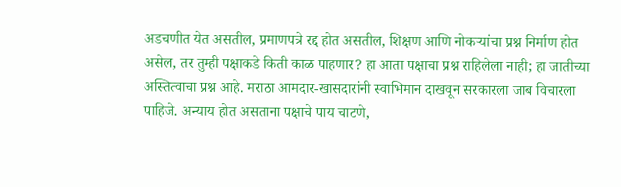अडचणीत येत असतील, प्रमाणपत्रे रद्द होत असतील, शिक्षण आणि नोकऱ्यांचा प्रश्न निर्माण होत असेल, तर तुम्ही पक्षाकडे किती काळ पाहणार? हा आता पक्षाचा प्रश्न राहिलेला नाही; हा जातीच्या अस्तित्वाचा प्रश्न आहे. मराठा आमदार-खासदारांनी स्वाभिमान दाखवून सरकारला जाब विचारला पाहिजे. अन्याय होत असताना पक्षाचे पाय चाटणे,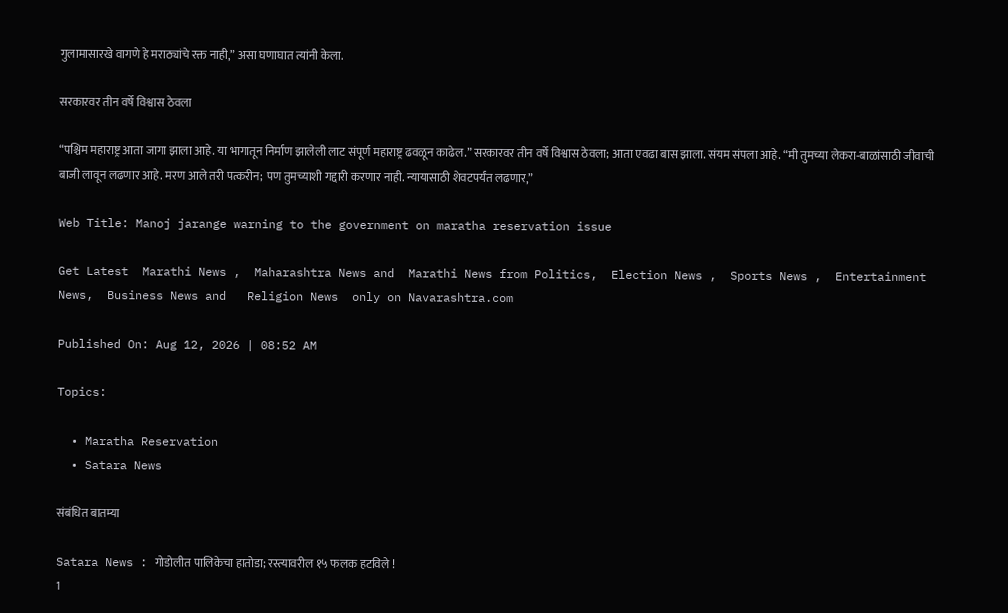गुलामासारखे वागणे हे मराठ्यांचे रक्त नाही,” असा घणाघात त्यांनी केला.

सरकारवर तीन वर्षे विश्वास ठेवला

“पश्चिम महाराष्ट्र आता जागा झाला आहे. या भागातून निर्माण झालेली लाट संपूर्ण महाराष्ट्र ढवळून काढेल.” सरकारवर तीन वर्षे विश्वास ठेवला; आता एवढा बास झाला. संयम संपला आहे. “मी तुमच्या लेकरा-बाळांसाठी जीवाची बाजी लावून लढणार आहे. मरण आले तरी पत्करीन; पण तुमच्याशी गद्दारी करणार नाही. न्यायासाठी शेवटपर्यंत लढणार,”

Web Title: Manoj jarange warning to the government on maratha reservation issue

Get Latest  Marathi News ,  Maharashtra News and  Marathi News from Politics,  Election News ,  Sports News ,  Entertainment News,  Business News and   Religion News  only on Navarashtra.com

Published On: Aug 12, 2026 | 08:52 AM

Topics:

  • Maratha Reservation
  • Satara News

संबंधित बातम्या

Satara News : गोडोलीत पालिकेचा हातोडा; रस्त्यावरील १५ फलक हटविले !
1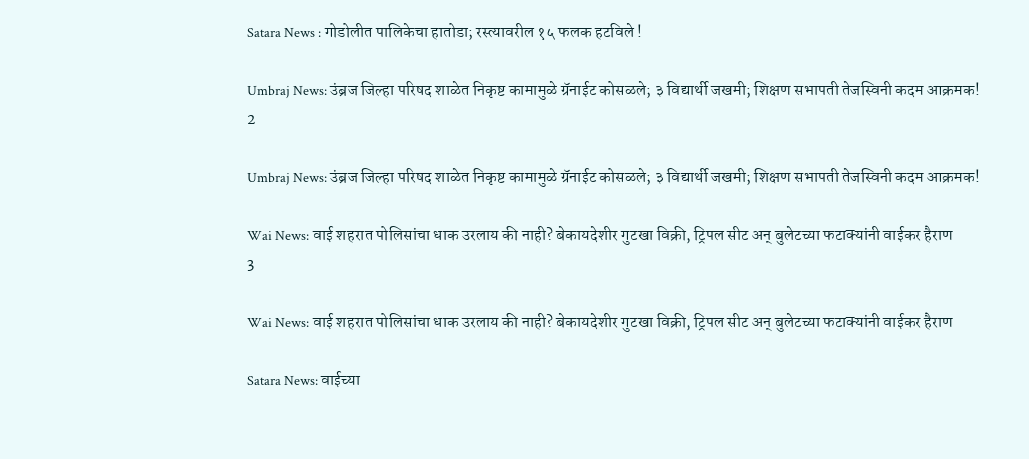Satara News : गोडोलीत पालिकेचा हातोडा; रस्त्यावरील १५ फलक हटविले !

Umbraj News: उंब्रज जिल्हा परिषद शाळेत निकृष्ट कामामुळे ग्रॅनाईट कोसळले; ३ विद्यार्थी जखमी; शिक्षण सभापती तेजस्विनी कदम आक्रमक!
2

Umbraj News: उंब्रज जिल्हा परिषद शाळेत निकृष्ट कामामुळे ग्रॅनाईट कोसळले; ३ विद्यार्थी जखमी; शिक्षण सभापती तेजस्विनी कदम आक्रमक!

Wai News: वाई शहरात पोलिसांचा धाक उरलाय की नाही? बेकायदेशीर गुटखा विक्री, ट्रिपल सीट अन् बुलेटच्या फटाक्यांनी वाईकर हैराण
3

Wai News: वाई शहरात पोलिसांचा धाक उरलाय की नाही? बेकायदेशीर गुटखा विक्री, ट्रिपल सीट अन् बुलेटच्या फटाक्यांनी वाईकर हैराण

Satara News: वाईच्या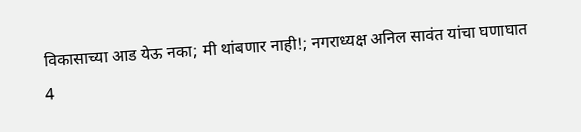विकासाच्या आड येऊ नका; मी थांबणार नाही!; नगराध्यक्ष अनिल सावंत यांचा घणाघात
4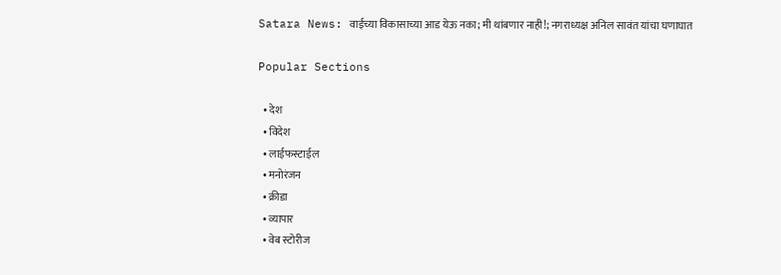Satara News: वाईच्या विकासाच्या आड येऊ नका; मी थांबणार नाही!; नगराध्यक्ष अनिल सावंत यांचा घणाघात

Popular Sections

  • देश
  • विदेश
  • लाईफस्टाईल
  • मनोरंजन
  • क्रीडा
  • व्यापार
  • वेब स्टोरीज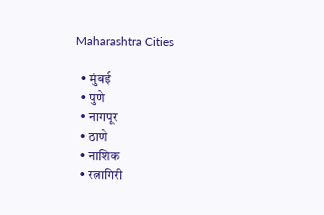Maharashtra Cities

  • मुंबई
  • पुणे
  • नागपूर
  • ठाणे
  • नाशिक
  • रत्नागिरी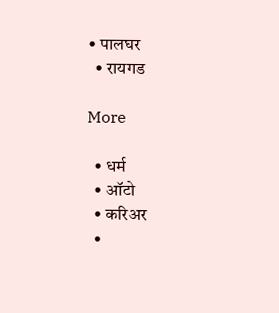• पालघर
  • रायगड

More

  • धर्म
  • ऑटो
  • करिअर
  •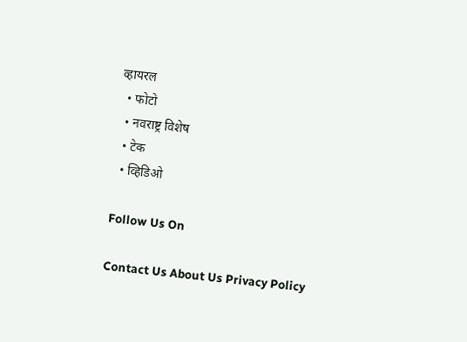व्हायरल
  • फोटो
  • नवराष्ट्र विशेष
  • टेक
  • व्हिडिओ

Follow Us On

Contact Us About Us Privacy Policy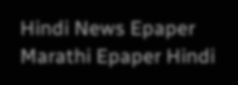Hindi News Epaper Marathi Epaper Hindi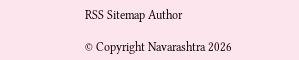RSS Sitemap Author

© Copyright Navarashtra 2026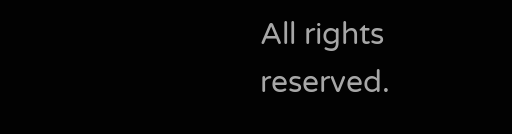All rights reserved.